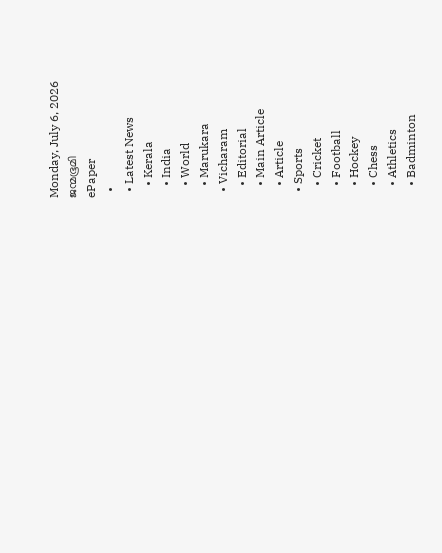Monday, July 6, 2026
ജന്മഭൂമി
ePaper
  •
  • Latest News
    • Kerala
    • India
    • World
    • Marukara
  • Vicharam
    • Editorial
    • Main Article
    • Article
  • Sports
    • Cricket
    • Football
    • Hockey
    • Chess
    • Athletics
    • Badminton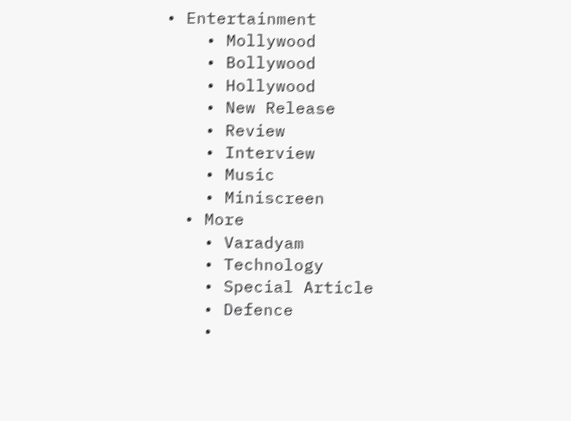• Entertainment
    • Mollywood
    • Bollywood
    • Hollywood
    • New Release
    • Review
    • Interview
    • Music
    • Miniscreen
  • More
    • Varadyam
    • Technology
    • Special Article
    • Defence
    •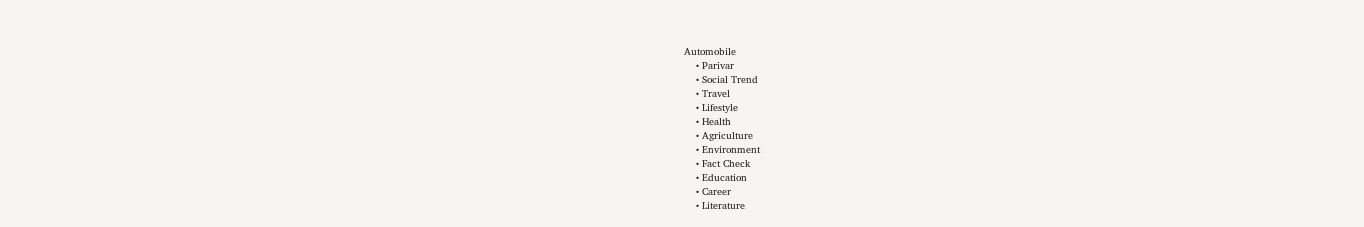Automobile
    • Parivar
    • Social Trend
    • Travel
    • Lifestyle
    • Health
    • Agriculture
    • Environment
    • Fact Check
    • Education
    • Career
    • Literature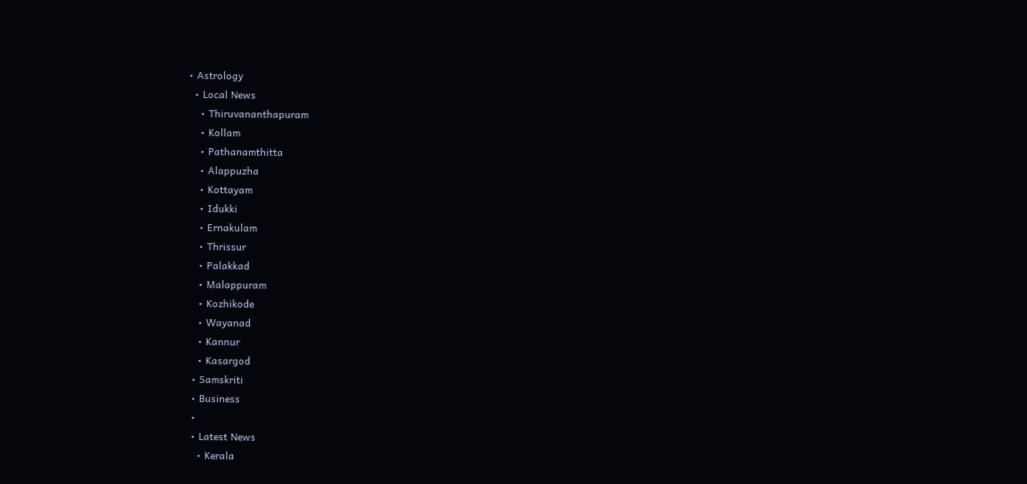• Astrology
  • Local News
    • Thiruvananthapuram
    • Kollam
    • Pathanamthitta
    • Alappuzha
    • Kottayam
    • Idukki
    • Ernakulam
    • Thrissur
    • Palakkad
    • Malappuram
    • Kozhikode
    • Wayanad
    • Kannur
    • Kasargod
  • Samskriti
  • Business
  •
  • Latest News
    • Kerala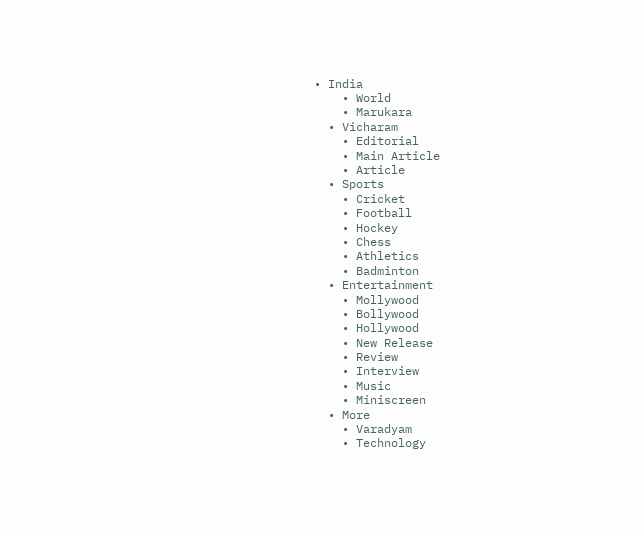• India
    • World
    • Marukara
  • Vicharam
    • Editorial
    • Main Article
    • Article
  • Sports
    • Cricket
    • Football
    • Hockey
    • Chess
    • Athletics
    • Badminton
  • Entertainment
    • Mollywood
    • Bollywood
    • Hollywood
    • New Release
    • Review
    • Interview
    • Music
    • Miniscreen
  • More
    • Varadyam
    • Technology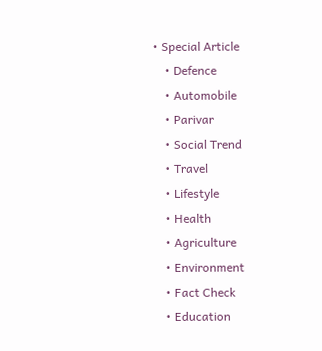• Special Article
    • Defence
    • Automobile
    • Parivar
    • Social Trend
    • Travel
    • Lifestyle
    • Health
    • Agriculture
    • Environment
    • Fact Check
    • Education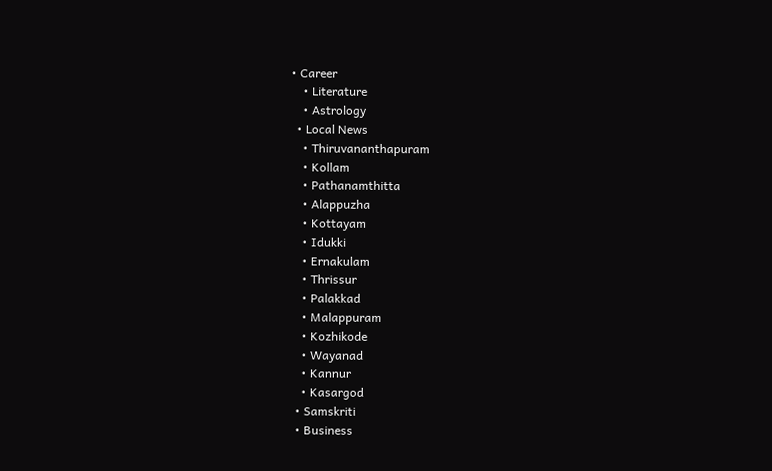• Career
    • Literature
    • Astrology
  • Local News
    • Thiruvananthapuram
    • Kollam
    • Pathanamthitta
    • Alappuzha
    • Kottayam
    • Idukki
    • Ernakulam
    • Thrissur
    • Palakkad
    • Malappuram
    • Kozhikode
    • Wayanad
    • Kannur
    • Kasargod
  • Samskriti
  • Business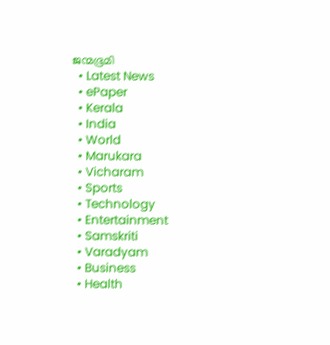ജന്മഭൂമി
  • Latest News
  • ePaper
  • Kerala
  • India
  • World
  • Marukara
  • Vicharam
  • Sports
  • Technology
  • Entertainment
  • Samskriti
  • Varadyam
  • Business
  • Health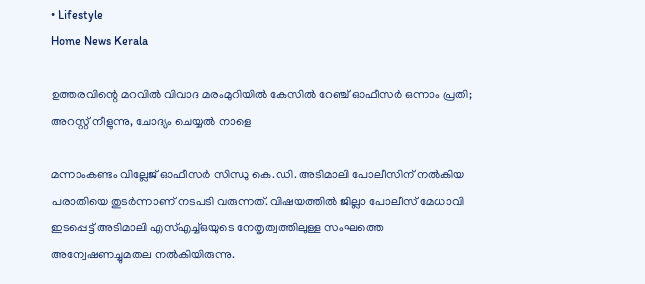• Lifestyle
Home News Kerala

ഉത്തരവിന്റെ മറവില്‍ വിവാദ മരംമുറിയില്‍ കേസില്‍ റേഞ്ച് ഓഫീസര്‍ ഒന്നാം പ്രതി; അറസ്റ്റ് നീളുന്നു, ചോദ്യം ചെയ്യല്‍ നാളെ

മന്നാംകണ്ടം വില്ലേജ് ഓഫീസര്‍ സിന്ധു കെ.ഡി. അടിമാലി പോലീസിന് നല്‍കിയ പരാതിയെ തുടര്‍ന്നാണ് നടപടി വരുന്നത്. വിഷയത്തില്‍ ജില്ലാ പോലീസ് മേധാവി ഇടപ്പെട്ട് അടിമാലി എസ്എച്ച്ഒയുടെ നേതൃത്വത്തിലുള്ള സംഘത്തെ അന്വേഷണച്ചുമതല നല്‍കിയിരുന്നു.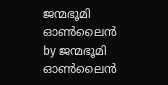ജന്മഭൂമി ഓണ്‍ലൈന്‍ by ജന്മഭൂമി ഓണ്‍ലൈന്‍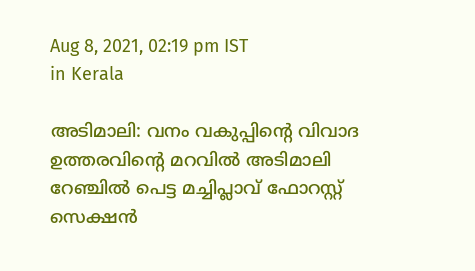Aug 8, 2021, 02:19 pm IST
in Kerala

അടിമാലി: വനം വകുപ്പിന്റെ വിവാദ ഉത്തരവിന്റെ മറവില്‍ അടിമാലി റേഞ്ചില്‍ പെട്ട മച്ചിപ്ലാവ് ഫോറസ്റ്റ് സെക്ഷന്‍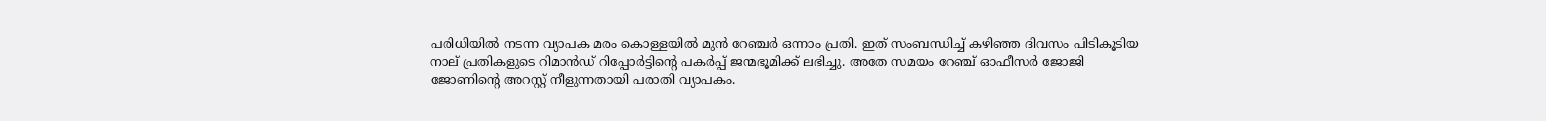പരിധിയില്‍ നടന്ന വ്യാപക മരം കൊള്ളയില്‍ മുന്‍ റേഞ്ചര്‍ ഒന്നാം പ്രതി. ഇത് സംബന്ധിച്ച് കഴിഞ്ഞ ദിവസം പിടികൂടിയ നാല് പ്രതികളുടെ റിമാന്‍ഡ് റിപ്പോര്‍ട്ടിന്റെ പകര്‍പ്പ് ജന്മഭൂമിക്ക് ലഭിച്ചു. അതേ സമയം റേഞ്ച് ഓഫീസര്‍ ജോജി ജോണിന്റെ അറസ്റ്റ് നീളുന്നതായി പരാതി വ്യാപകം.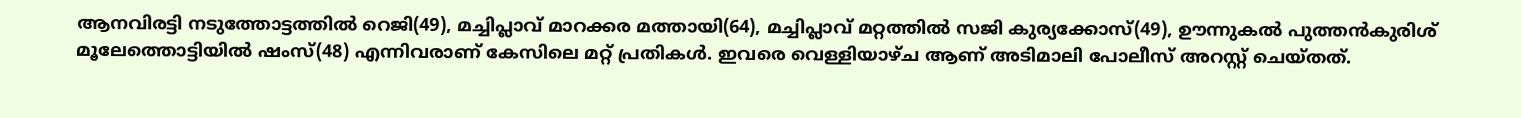ആനവിരട്ടി നടുത്തോട്ടത്തില്‍ റെജി(49), മച്ചിപ്ലാവ് മാറക്കര മത്തായി(64), മച്ചിപ്ലാവ് മറ്റത്തില്‍ സജി കുര്യക്കോസ്(49), ഊന്നുകല്‍ പുത്തന്‍കുരിശ് മൂലേത്തൊട്ടിയില്‍ ഷംസ്(48) എന്നിവരാണ് കേസിലെ മറ്റ് പ്രതികള്‍. ഇവരെ വെള്ളിയാഴ്ച ആണ് അടിമാലി പോലീസ് അറസ്റ്റ് ചെയ്തത്.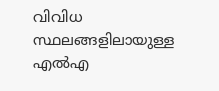വിവിധ സ്ഥലങ്ങളിലായുള്ള എല്‍എ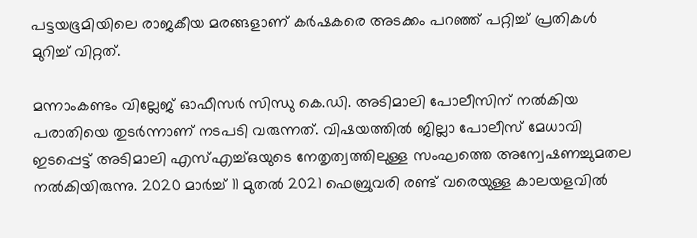പട്ടയഭൂമിയിലെ രാജകീയ മരങ്ങളാണ് കര്‍ഷകരെ അടക്കം പറഞ്ഞ് പറ്റിച്ച് പ്രതികള്‍ മുറിച്ച് വിറ്റത്.

മന്നാംകണ്ടം വില്ലേജ് ഓഫീസര്‍ സിന്ധു കെ.ഡി. അടിമാലി പോലീസിന് നല്‍കിയ പരാതിയെ തുടര്‍ന്നാണ് നടപടി വരുന്നത്. വിഷയത്തില്‍ ജില്ലാ പോലീസ് മേധാവി ഇടപ്പെട്ട് അടിമാലി എസ്എച്ച്ഒയുടെ നേതൃത്വത്തിലുള്ള സംഘത്തെ അന്വേഷണച്ചുമതല നല്‍കിയിരുന്നു. 2020 മാര്‍ച്ച് 11 മുതല്‍ 2021 ഫെബ്രുവരി രണ്ട് വരെയുള്ള കാലയളവില്‍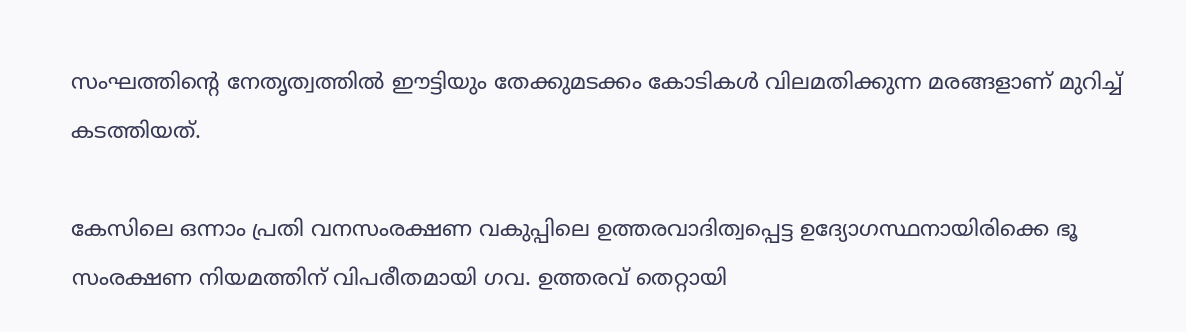സംഘത്തിന്റെ നേതൃത്വത്തില്‍ ഈട്ടിയും തേക്കുമടക്കം കോടികള്‍ വിലമതിക്കുന്ന മരങ്ങളാണ് മുറിച്ച് കടത്തിയത്.

കേസിലെ ഒന്നാം പ്രതി വനസംരക്ഷണ വകുപ്പിലെ ഉത്തരവാദിത്വപ്പെട്ട ഉദ്യോഗസ്ഥനായിരിക്കെ ഭൂ സംരക്ഷണ നിയമത്തിന് വിപരീതമായി ഗവ. ഉത്തരവ് തെറ്റായി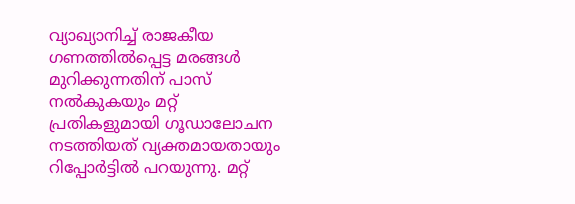വ്യാഖ്യാനിച്ച് രാജകീയ ഗണത്തില്‍പ്പെട്ട മരങ്ങള്‍ മുറിക്കുന്നതിന് പാസ് നല്‍കുകയും മറ്റ് പ്രതികളുമായി ഗൂഡാലോചന നടത്തിയത് വ്യക്തമായതായും റിപ്പോര്‍ട്ടില്‍ പറയുന്നു. മറ്റ്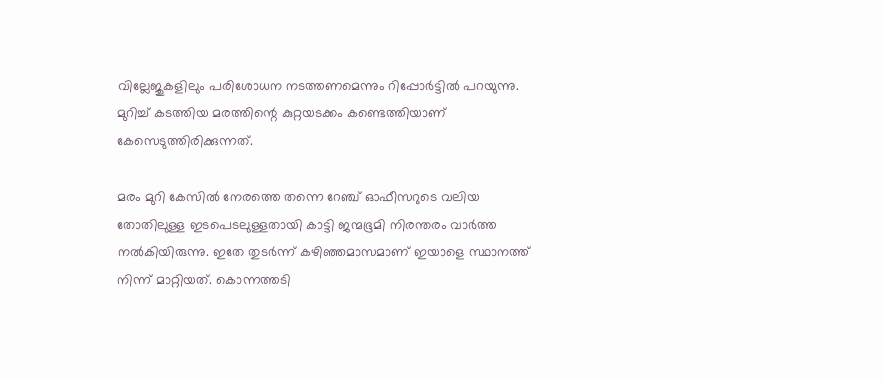വില്ലേജുകളിലും പരിശോധന നടത്തണമെന്നും റിപ്പോര്‍ട്ടില്‍ പറയുന്നു. മുറിച്ച് കടത്തിയ മരത്തിന്റെ കുറ്റയടക്കം കണ്ടെത്തിയാണ് കേസെടുത്തിരിക്കുന്നത്.

മരം മുറി കേസില്‍ നേരത്തെ തന്നെ റേഞ്ച് ഓഫീസറുടെ വലിയ തോതിലുള്ള ഇടപെടലുള്ളതായി കാട്ടി ജന്മഭൂമി നിരന്തരം വാര്‍ത്ത നല്‍കിയിരുന്നു. ഇതേ തുടര്‍ന്ന് കഴിഞ്ഞമാസമാണ് ഇയാളെ സ്ഥാനത്ത് നിന്ന് മാറ്റിയത്. കൊന്നത്തടി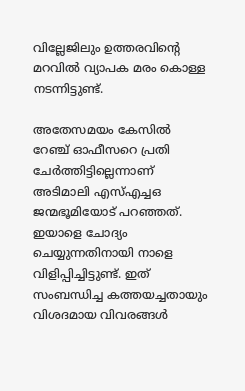വില്ലേജിലും ഉത്തരവിന്റെ മറവില്‍ വ്യാപക മരം കൊള്ള നടന്നിട്ടുണ്ട്.

അതേസമയം കേസില്‍ റേഞ്ച് ഓഫീസറെ പ്രതി ചേര്‍ത്തിട്ടില്ലെന്നാണ് അടിമാലി എസ്എച്ചഒ ജന്മഭൂമിയോട് പറഞ്ഞത്. ഇയാളെ ചോദ്യം ചെയ്യുന്നതിനായി നാളെ വിളിപ്പിച്ചിട്ടുണ്ട്. ഇത് സംബന്ധിച്ച കത്തയച്ചതായും വിശദമായ വിവരങ്ങള്‍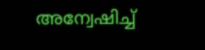അന്വേഷിച്ച്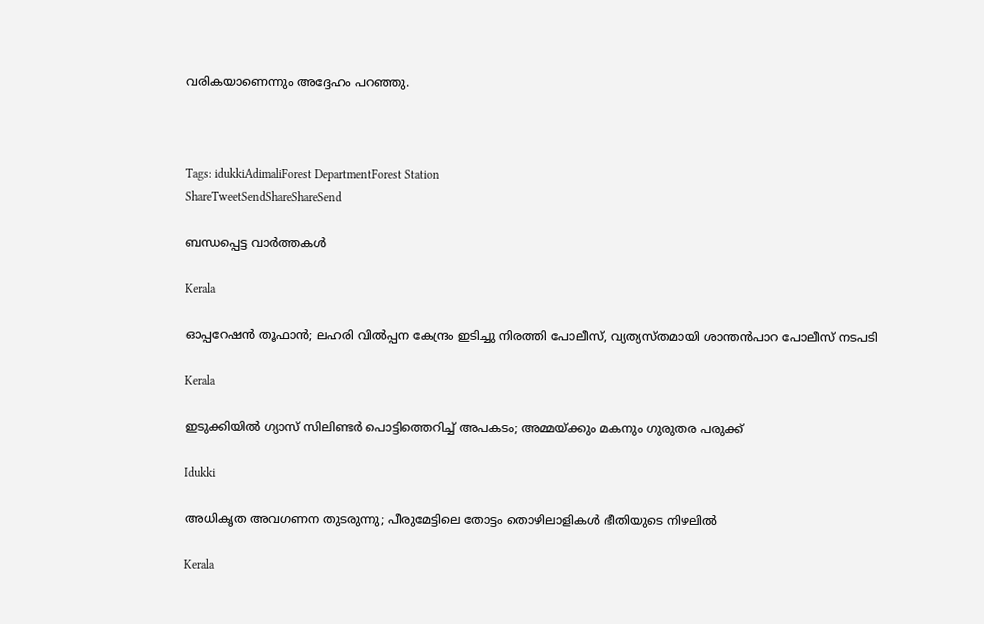വരികയാണെന്നും അദ്ദേഹം പറഞ്ഞു.



Tags: idukkiAdimaliForest DepartmentForest Station
ShareTweetSendShareShareSend

ബന്ധപ്പെട്ട വാര്‍ത്തകള്‍

Kerala

ഓപ്പറേഷന്‍ തൂഫാന്‍; ലഹരി വില്‍പ്പന കേന്ദ്രം ഇടിച്ചു നിരത്തി പോലീസ്, വ്യത്യസ്തമായി ശാന്തന്‍പാറ പോലീസ് നടപടി

Kerala

ഇടുക്കിയില്‍ ഗ്യാസ് സിലിണ്ടര്‍ പൊട്ടിത്തെറിച്ച്‌ അപകടം; അമ്മയ്‌ക്കും മകനും ഗുരുതര പരുക്ക്

Idukki

അധികൃത അവഗണന തുടരുന്നു; പീരുമേട്ടിലെ തോട്ടം തൊഴിലാളികള്‍ ഭീതിയുടെ നിഴലില്‍

Kerala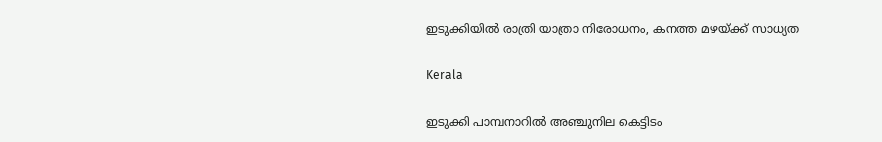ഇടുക്കിയില്‍ രാത്രി യാത്രാ നിരോധനം, കനത്ത മഴയ്‌ക്ക് സാധ്യത

Kerala

ഇടുക്കി പാമ്പനാറിൽ അഞ്ചുനില കെട്ടിടം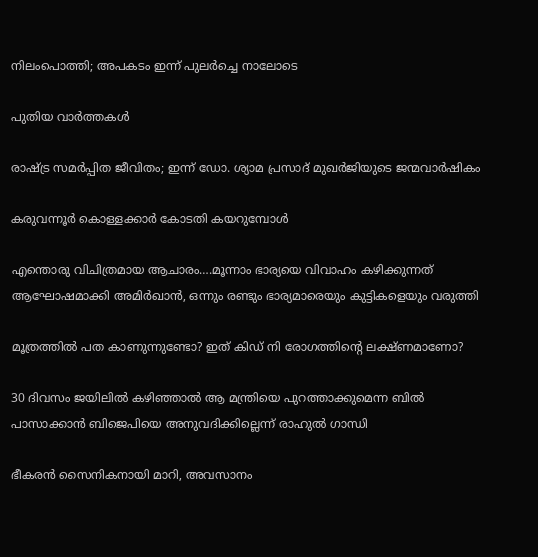നിലംപൊത്തി; അപകടം ഇന്ന് പുലർച്ചെ നാലോടെ

പുതിയ വാര്‍ത്തകള്‍

രാഷ്‌ട്ര സമര്‍പ്പിത ജീവിതം; ഇന്ന് ഡോ. ശ്യാമ പ്രസാദ് മുഖര്‍ജിയുടെ ജന്മവാര്‍ഷികം

കരുവന്നൂര്‍ കൊള്ളക്കാര്‍ കോടതി കയറുമ്പോള്‍

എന്തൊരു വിചിത്രമായ ആചാരം….മൂന്നാം ഭാര്യയെ വിവാഹം കഴിക്കുന്നത് ആഘോഷമാക്കി അമിര്‍ഖാന്‍, ഒന്നും രണ്ടും ഭാര്യമാരെയും കുട്ടികളെയും വരുത്തി

മൂത്രത്തില്‍ പത കാണുന്നുണ്ടോ? ഇത് കിഡ് നി രോഗത്തിന്റെ ലക്ഷ്ണമാണോ?

30 ദിവസം ജയിലില്‍ കഴിഞ്ഞാല്‍ ആ മന്ത്രിയെ പുറത്താക്കുമെന്ന ബില്‍ പാസാക്കാന്‍ ബിജെപിയെ അനുവദിക്കില്ലെന്ന് രാഹുല്‍ ഗാന്ധി

ഭീകരന്‍ സൈനികനായി മാറി, അവസാനം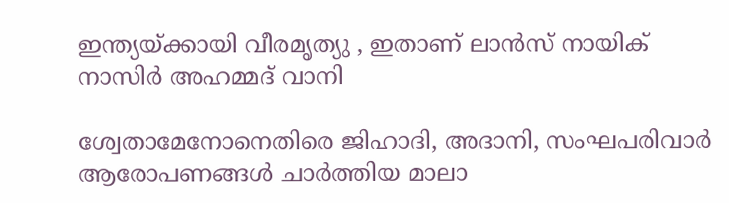ഇന്ത്യയ്‌ക്കായി വീരമൃത്യു , ഇതാണ് ലാന്‍സ് നായിക് നാസിര്‍ അഹമ്മദ് വാനി

ശ്വേതാമേനോനെതിരെ ജിഹാദി, അദാനി, സംഘപരിവാര്‍ ആരോപണങ്ങള്‍ ചാര്‍ത്തിയ മാലാ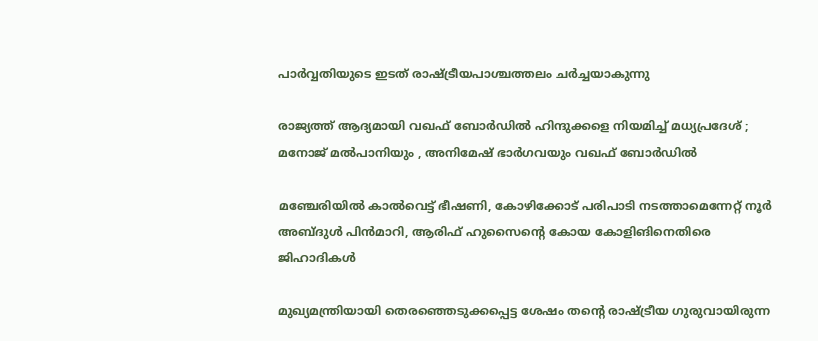പാര്‍വ്വതിയുടെ ഇടത് രാഷ്‌ട്രീയപാശ്ചത്തലം ചര്‍ച്ചയാകുന്നു

രാജ്യത്ത് ആദ്യമായി വഖഫ് ബോർഡിൽ ഹിന്ദുക്കളെ നിയമിച്ച് മധ്യപ്രദേശ് ; മനോജ് മൽപാനിയും , അനിമേഷ് ഭാർഗവയും വഖഫ് ബോർഡിൽ

മഞ്ചേരിയില്‍ കാല്‍വെട്ട് ഭീഷണി, കോഴിക്കോട് പരിപാടി നടത്താമെന്നേറ്റ് നൂര്‍ അബ്ദുള്‍ പിന്‍മാറി, ആരിഫ് ഹുസൈന്റെ കോയ കോളിങിനെതിരെ ജിഹാദികള്‍

മുഖ്യമന്ത്രിയായി തെരഞ്ഞെടുക്കപ്പെട്ട ശേഷം തന്‍റെ രാഷ്ട്രീയ ഗുരുവായിരുന്ന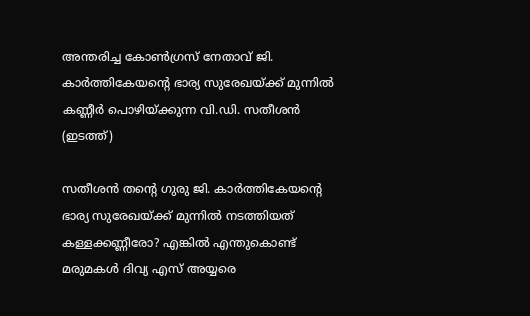അന്തരിച്ച കോണ്‍ഗ്രസ് നേതാവ് ജി. കാര്‍ത്തികേയന്‍റെ ഭാര്യ സുരേഖയ്ക്ക് മുന്നില്‍ കണ്ണീര്‍ പൊഴിയ്ക്കുന്ന വി.ഡി. സതീശന്‍ (ഇടത്ത്)

സതീശന്‍ തന്റെ ഗുരു ജി. കാര്‍ത്തികേയന്റെ ഭാര്യ സുരേഖയ്‌ക്ക് മുന്നില്‍ നടത്തിയത് കള്ളക്കണ്ണീരോ? എങ്കില്‍ എന്തുകൊണ്ട് മരുമകള്‍ ദിവ്യ എസ് അയ്യരെ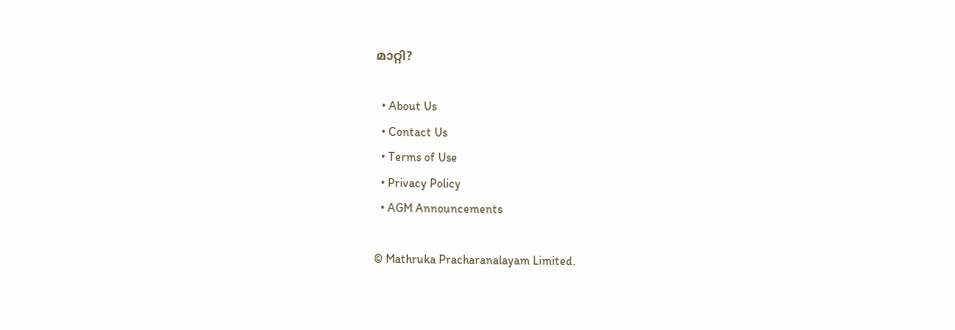മാറ്റി?

  • About Us
  • Contact Us
  • Terms of Use
  • Privacy Policy
  • AGM Announcements

© Mathruka Pracharanalayam Limited.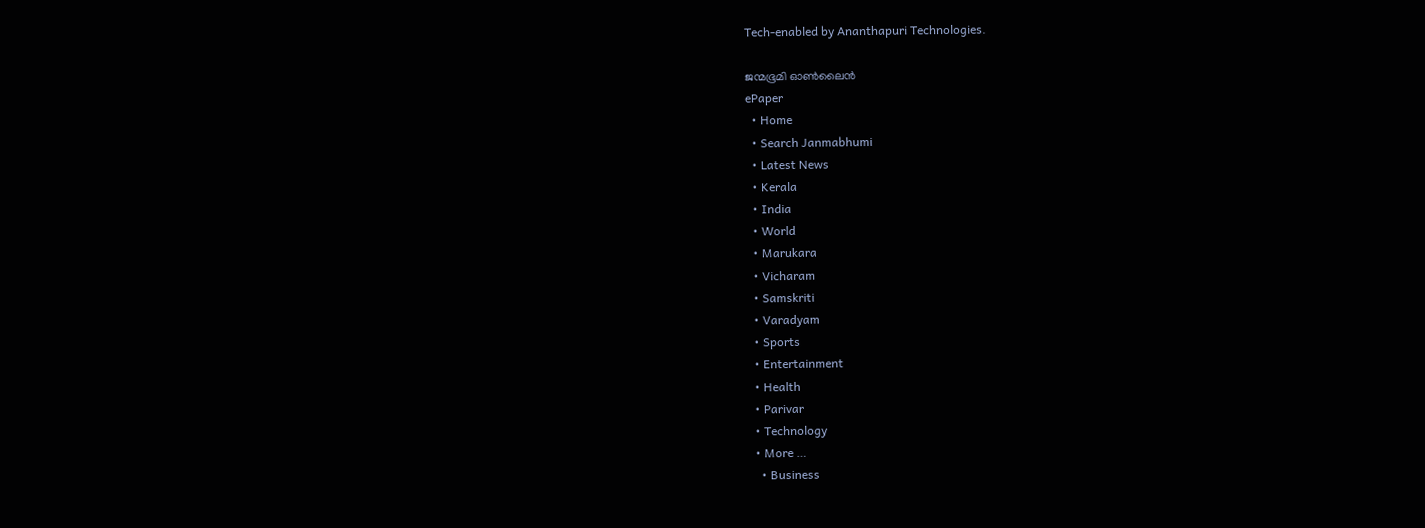Tech-enabled by Ananthapuri Technologies.

ജന്മഭൂമി ഓണ്‍ലൈന്‍
ePaper
  • Home
  • Search Janmabhumi
  • Latest News
  • Kerala
  • India
  • World
  • Marukara
  • Vicharam
  • Samskriti
  • Varadyam
  • Sports
  • Entertainment
  • Health
  • Parivar
  • Technology
  • More …
    • Business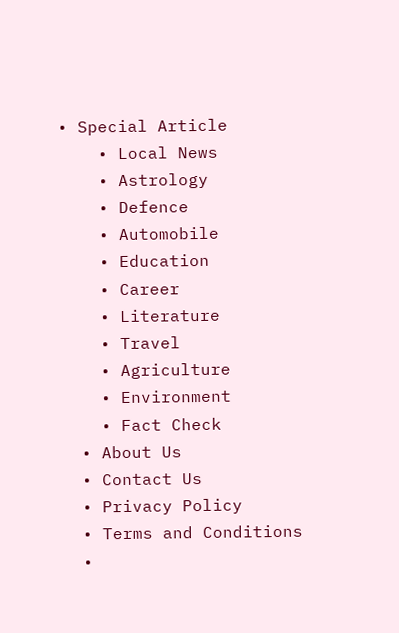• Special Article
    • Local News
    • Astrology
    • Defence
    • Automobile
    • Education
    • Career
    • Literature
    • Travel
    • Agriculture
    • Environment
    • Fact Check
  • About Us
  • Contact Us
  • Privacy Policy
  • Terms and Conditions
  •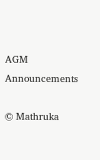AGM Announcements

© Mathruka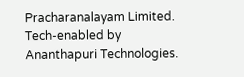Pracharanalayam Limited.
Tech-enabled by Ananthapuri Technologies.